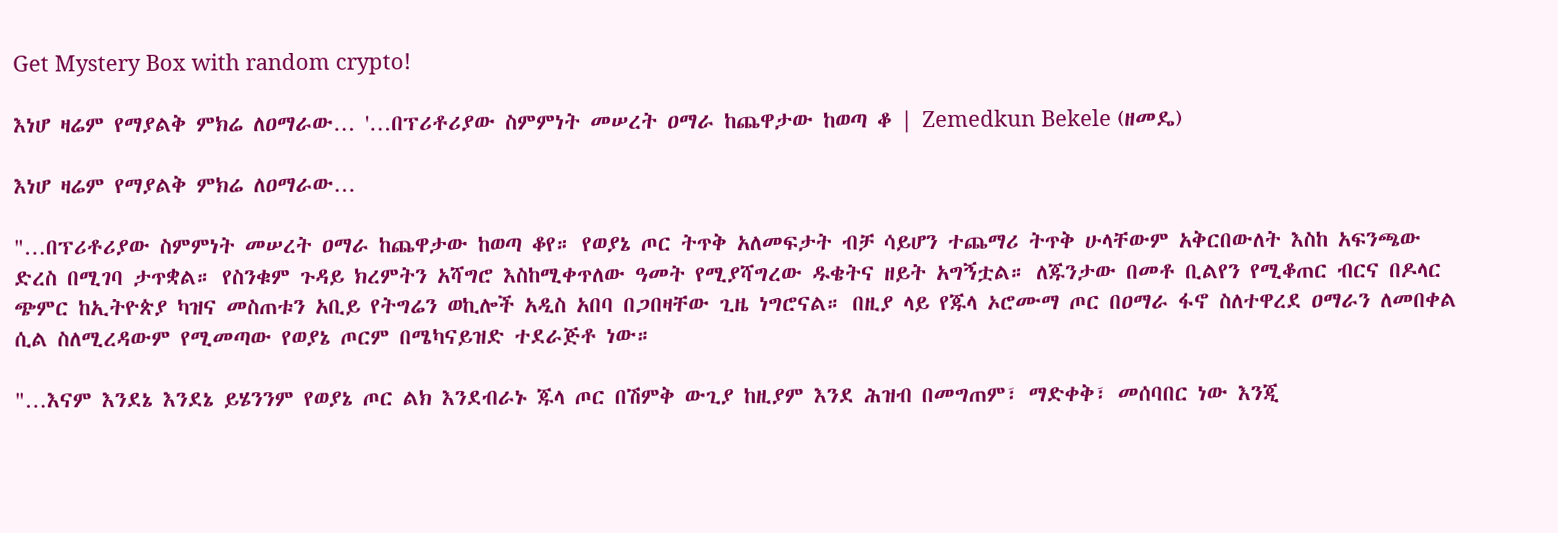Get Mystery Box with random crypto!

እነሆ ዛሬም የማያልቅ ምክሬ ለዐማራው… '…በፕሪቶሪያው ስምምነት መሠረት ዐማራ ከጨዋታው ከወጣ ቆ | Zemedkun Bekele (ዘመዴ)

እነሆ ዛሬም የማያልቅ ምክሬ ለዐማራው…

"…በፕሪቶሪያው ስምምነት መሠረት ዐማራ ከጨዋታው ከወጣ ቆየ። የወያኔ ጦር ትጥቅ አለመፍታት ብቻ ሳይሆን ተጨማሪ ትጥቅ ሁላቸውም አቅርበውለት እስከ አፍንጫው ድረስ በሚገባ ታጥቋል። የስንቁም ጉዳይ ክረምትን አሻግሮ እስከሚቀጥለው ዓመት የሚያሻግረው ዱቄትና ዘይት አግኝቷል። ለጁንታው በመቶ ቢልየን የሚቆጠር ብርና በዶላር ጭምር ከኢትዮጵያ ካዝና መስጠቱን አቢይ የትግሬን ወኪሎች አዲስ አበባ በጋበዛቸው ጊዜ ነግሮናል። በዚያ ላይ የጁላ ኦሮሙማ ጦር በዐማራ ፋኖ ስለተዋረደ ዐማራን ለመበቀል ሲል ስለሚረዳውም የሚመጣው የወያኔ ጦርም በሜካናይዝድ ተደራጅቶ ነው።

"…እናም እንደኔ እንደኔ ይሄንንም የወያኔ ጦር ልክ እንደብራኑ ጁላ ጦር በሽምቅ ውጊያ ከዚያም እንደ ሕዝብ በመግጠም፣ ማድቀቅ፣ መሰባበር ነው እንጂ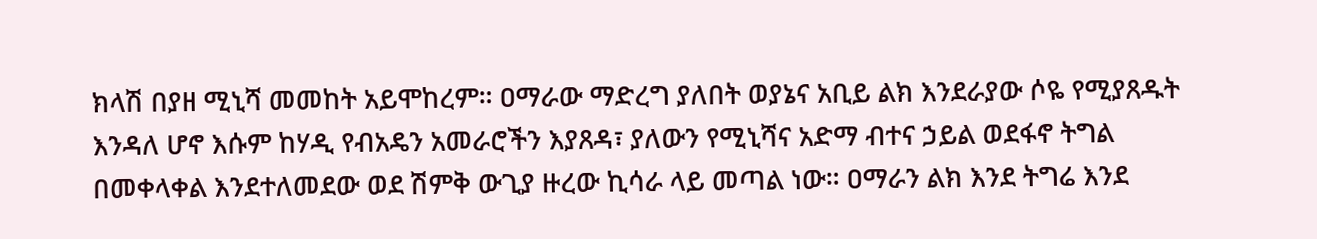ክላሽ በያዘ ሚኒሻ መመከት አይሞከረም። ዐማራው ማድረግ ያለበት ወያኔና አቢይ ልክ እንደራያው ሶዬ የሚያጸዱት እንዳለ ሆኖ እሱም ከሃዲ የብአዴን አመራሮችን እያጸዳ፣ ያለውን የሚኒሻና አድማ ብተና ኃይል ወደፋኖ ትግል በመቀላቀል እንደተለመደው ወደ ሽምቅ ውጊያ ዙረው ኪሳራ ላይ መጣል ነው። ዐማራን ልክ እንደ ትግሬ እንደ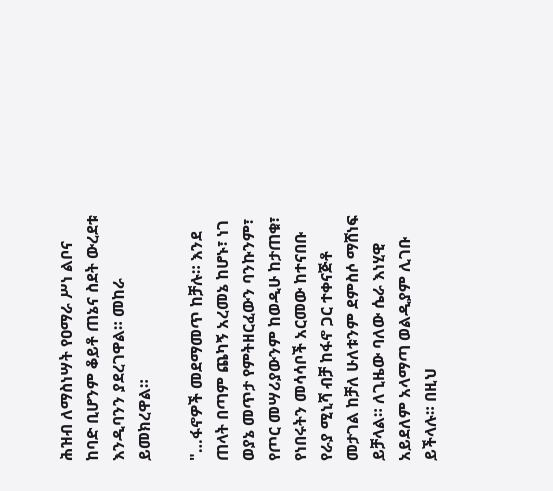ሕዝብ ለማስነሣት የዐማራ ሥነ ልቦና ከባድ ቢሆንም ቆይቶ ጠኔና ስደት ውረደቱ እንዲባንን ያደረገዋል። መከራ ይመክረዋል።

"…ፋኖዎች መደማመጥ ከቻሉ። እንደ ጠላት በጣም ጨካኝ አረመኔ ከሆኑ፣ ነገ ወያኔ መጥታ የምትዘርፈውን ባንኩንም፣ የጦር መሣሪያውንም ከወዲሁ ከታጠቁ፣ የነበሩትን መሳሳቦች አርመው ከተናበቡ የራያ ሚኒሻ ብቻ ከፋኖ ጋር ተቀናጅቶ መታገል ከቻለ ሁለቱንም ደምስሶ ማሸነፍ ይቻላል። ለጊዜው ባለው ሴራ እነሂዊ አይደለም አላማጣ ወልዲያም ሊገቡ ይችላሉ። በዚህ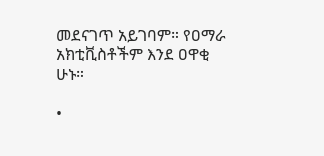መደናገጥ አይገባም። የዐማራ አክቲቪስቶችም እንደ ዐዋቂ ሁኑ።

•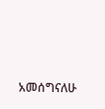አመሰግናለሁ